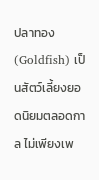ปลาทอง (Goldfish) เป็นสัตว์เลี้ยงยอดนิยมตลอดกาล ไม่เพียงเพ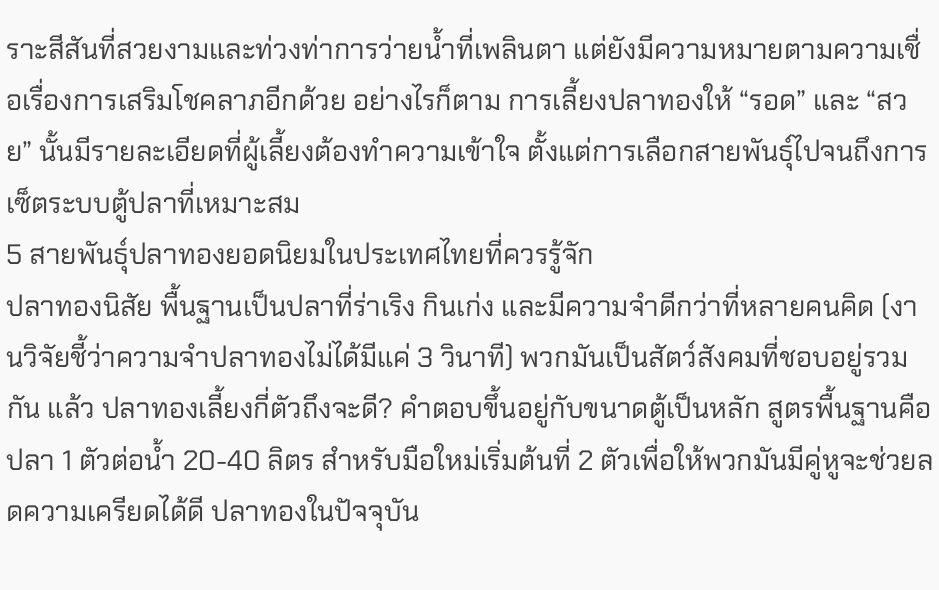ราะสีสันที่สวยงามและท่วงท่าการว่ายน้ำที่เพลินตา แต่ยังมีความหมายตามความเชื่อเรื่องการเสริมโชคลาภอีกด้วย อย่างไรก็ตาม การเลี้ยงปลาทองให้ “รอด” และ “สวย” นั้นมีรายละเอียดที่ผู้เลี้ยงต้องทำความเข้าใจ ตั้งแต่การเลือกสายพันธุ์ไปจนถึงการเซ็ตระบบตู้ปลาที่เหมาะสม
5 สายพันธุ์ปลาทองยอดนิยมในประเทศไทยที่ควรรู้จัก
ปลาทองนิสัย พื้นฐานเป็นปลาที่ร่าเริง กินเก่ง และมีความจำดีกว่าที่หลายคนคิด (งานวิจัยชี้ว่าความจำปลาทองไม่ได้มีแค่ 3 วินาที) พวกมันเป็นสัตว์สังคมที่ชอบอยู่รวมกัน แล้ว ปลาทองเลี้ยงกี่ตัวถึงจะดี? คำตอบขึ้นอยู่กับขนาดตู้เป็นหลัก สูตรพื้นฐานคือปลา 1 ตัวต่อน้ำ 20-40 ลิตร สำหรับมือใหม่เริ่มต้นที่ 2 ตัวเพื่อให้พวกมันมีคู่หูจะช่วยลดความเครียดได้ดี ปลาทองในปัจจุบัน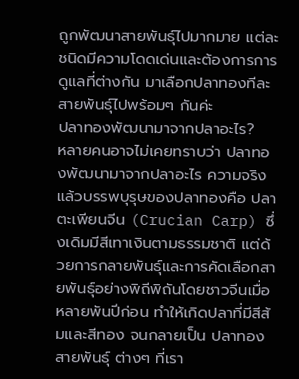ถูกพัฒนาสายพันธุ์ไปมากมาย แต่ละชนิดมีความโดดเด่นและต้องการการดูแลที่ต่างกัน มาเลือกปลาทองทีละสายพันธุ์ไปพร้อมๆ กันค่ะ
ปลาทองพัฒนามาจากปลาอะไร?
หลายคนอาจไม่เคยทราบว่า ปลาทองพัฒนามาจากปลาอะไร ความจริงแล้วบรรพบุรุษของปลาทองคือ ปลาตะเพียนจีน (Crucian Carp) ซึ่งเดิมมีสีเทาเงินตามธรรมชาติ แต่ด้วยการกลายพันธุ์และการคัดเลือกสายพันธุ์อย่างพิถีพิถันโดยชาวจีนเมื่อหลายพันปีก่อน ทำให้เกิดปลาที่มีสีส้มและสีทอง จนกลายเป็น ปลาทองสายพันธุ์ ต่างๆ ที่เรา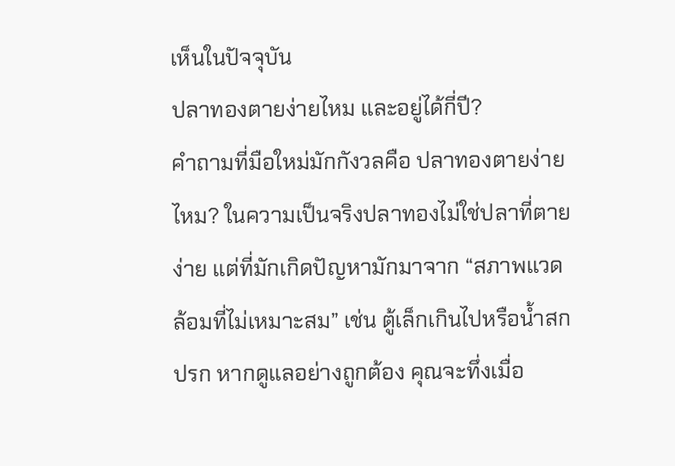เห็นในปัจจุบัน
ปลาทองตายง่ายไหม และอยู่ได้กี่ปี?
คำถามที่มือใหม่มักกังวลคือ ปลาทองตายง่ายไหม? ในความเป็นจริงปลาทองไม่ใช่ปลาที่ตายง่าย แต่ที่มักเกิดปัญหามักมาจาก “สภาพแวดล้อมที่ไม่เหมาะสม” เช่น ตู้เล็กเกินไปหรือน้ำสกปรก หากดูแลอย่างถูกต้อง คุณจะทึ่งเมื่อ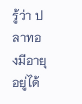รู้ว่า ปลาทองมีอายุอยู่ได้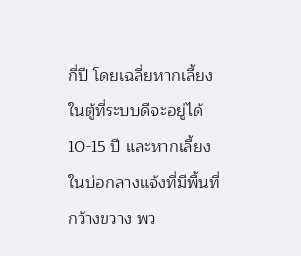กี่ปี โดยเฉลี่ยหากเลี้ยงในตู้ที่ระบบดีจะอยู่ได้ 10-15 ปี และหากเลี้ยงในบ่อกลางแจ้งที่มีพื้นที่กว้างขวาง พว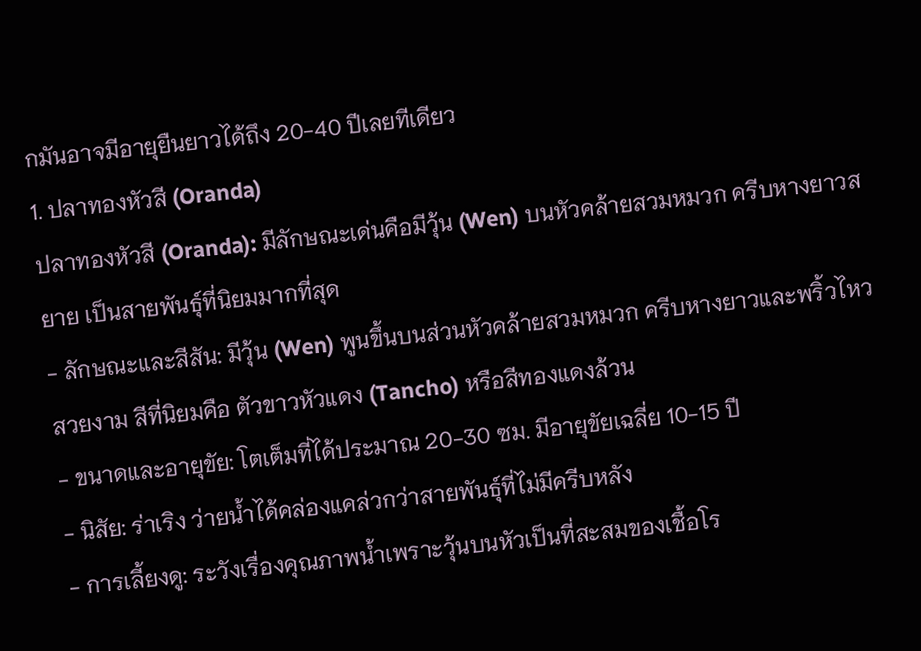กมันอาจมีอายุยืนยาวได้ถึง 20-40 ปีเลยทีเดียว
1. ปลาทองหัวสี (Oranda)
ปลาทองหัวสี (Oranda): มีลักษณะเด่นคือมีวุ้น (Wen) บนหัวคล้ายสวมหมวก ครีบหางยาวสยาย เป็นสายพันธุ์ที่นิยมมากที่สุด
- ลักษณะและสีสัน: มีวุ้น (Wen) พูนขึ้นบนส่วนหัวคล้ายสวมหมวก ครีบหางยาวและพริ้วไหวสวยงาม สีที่นิยมคือ ตัวขาวหัวแดง (Tancho) หรือสีทองแดงล้วน
- ขนาดและอายุขัย: โตเต็มที่ได้ประมาณ 20-30 ซม. มีอายุขัยเฉลี่ย 10-15 ปี
- นิสัย: ร่าเริง ว่ายน้ำได้คล่องแคล่วกว่าสายพันธุ์ที่ไม่มีครีบหลัง
- การเลี้ยงดู: ระวังเรื่องคุณภาพน้ำเพราะวุ้นบนหัวเป็นที่สะสมของเชื้อโร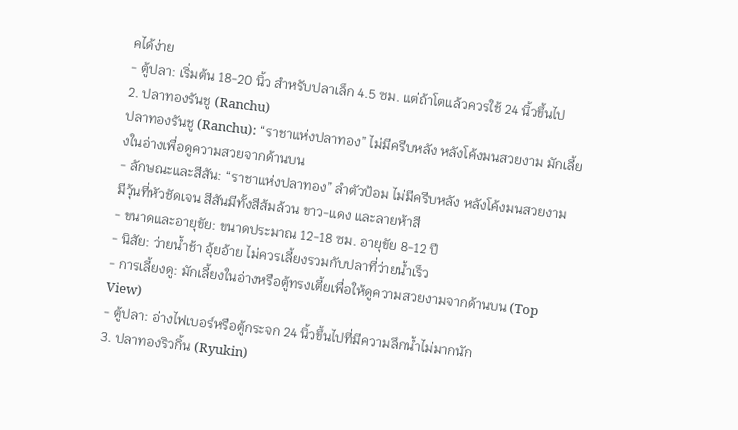คได้ง่าย
- ตู้ปลา: เริ่มต้น 18-20 นิ้ว สำหรับปลาเล็ก 4.5 ซม. แต่ถ้าโตแล้วควรใช้ 24 นิ้วขึ้นไป
2. ปลาทองรันชู (Ranchu)
ปลาทองรันชู (Ranchu): “ราชาแห่งปลาทอง” ไม่มีครีบหลัง หลังโค้งมนสวยงาม มักเลี้ยงในอ่างเพื่อดูความสวยจากด้านบน
- ลักษณะและสีสัน: “ราชาแห่งปลาทอง” ลำตัวป้อม ไม่มีครีบหลัง หลังโค้งมนสวยงาม มีวุ้นที่หัวชัดเจน สีสันมีทั้งสีส้มล้วน ขาว-แดง และลายห้าสี
- ขนาดและอายุขัย: ขนาดประมาณ 12-18 ซม. อายุขัย 8-12 ปี
- นิสัย: ว่ายน้ำช้า อุ้ยอ้าย ไม่ควรเลี้ยงรวมกับปลาที่ว่ายน้ำเร็ว
- การเลี้ยงดู: มักเลี้ยงในอ่างหรือตู้ทรงเตี้ยเพื่อให้ดูความสวยงามจากด้านบน (Top View)
- ตู้ปลา: อ่างไฟเบอร์หรือตู้กระจก 24 นิ้วขึ้นไปที่มีความลึกน้ำไม่มากนัก
3. ปลาทองริวกิ้น (Ryukin)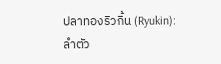ปลาทองริวกิ้น (Ryukin): ลำตัว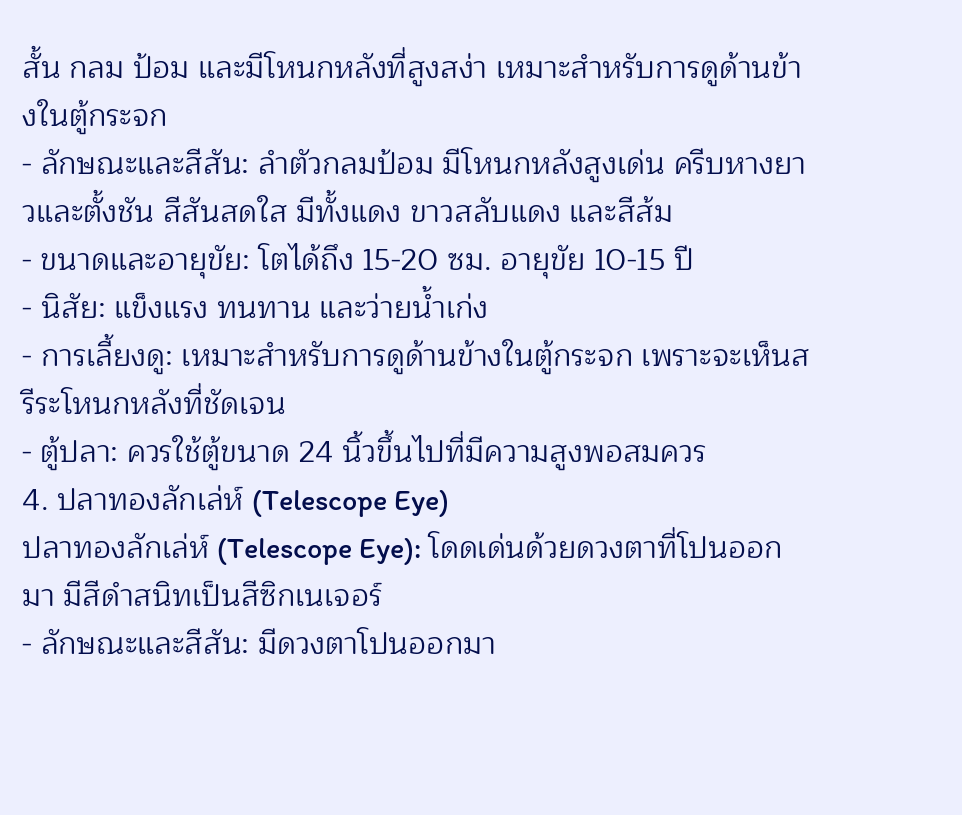สั้น กลม ป้อม และมีโหนกหลังที่สูงสง่า เหมาะสำหรับการดูด้านข้างในตู้กระจก
- ลักษณะและสีสัน: ลำตัวกลมป้อม มีโหนกหลังสูงเด่น ครีบหางยาวและตั้งชัน สีสันสดใส มีทั้งแดง ขาวสลับแดง และสีส้ม
- ขนาดและอายุขัย: โตได้ถึง 15-20 ซม. อายุขัย 10-15 ปี
- นิสัย: แข็งแรง ทนทาน และว่ายน้ำเก่ง
- การเลี้ยงดู: เหมาะสำหรับการดูด้านข้างในตู้กระจก เพราะจะเห็นสรีระโหนกหลังที่ชัดเจน
- ตู้ปลา: ควรใช้ตู้ขนาด 24 นิ้วขึ้นไปที่มีความสูงพอสมควร
4. ปลาทองลักเล่ห์ (Telescope Eye)
ปลาทองลักเล่ห์ (Telescope Eye): โดดเด่นด้วยดวงตาที่โปนออกมา มีสีดำสนิทเป็นสีซิกเนเจอร์
- ลักษณะและสีสัน: มีดวงตาโปนออกมา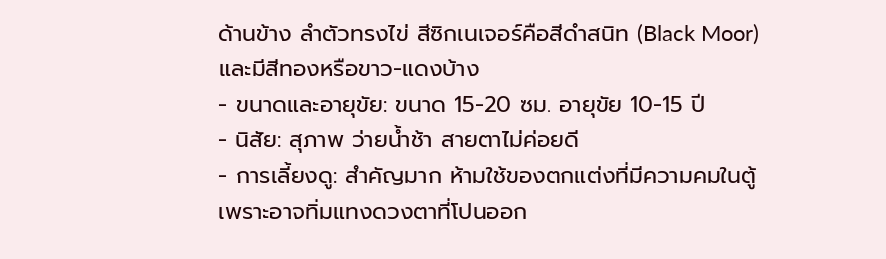ด้านข้าง ลำตัวทรงไข่ สีซิกเนเจอร์คือสีดำสนิท (Black Moor) และมีสีทองหรือขาว-แดงบ้าง
- ขนาดและอายุขัย: ขนาด 15-20 ซม. อายุขัย 10-15 ปี
- นิสัย: สุภาพ ว่ายน้ำช้า สายตาไม่ค่อยดี
- การเลี้ยงดู: สำคัญมาก ห้ามใช้ของตกแต่งที่มีความคมในตู้ เพราะอาจทิ่มแทงดวงตาที่โปนออก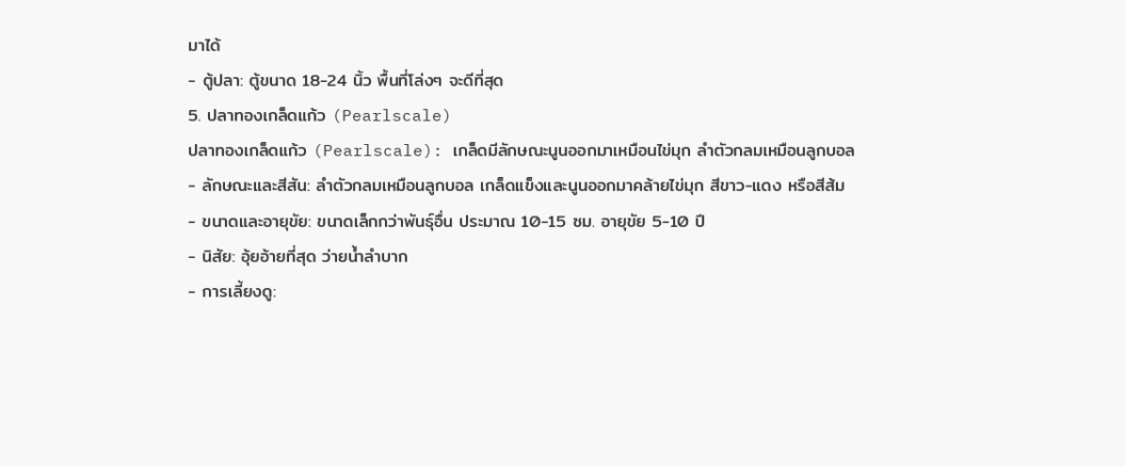มาได้
- ตู้ปลา: ตู้ขนาด 18-24 นิ้ว พื้นที่โล่งๆ จะดีที่สุด
5. ปลาทองเกล็ดแก้ว (Pearlscale)
ปลาทองเกล็ดแก้ว (Pearlscale): เกล็ดมีลักษณะนูนออกมาเหมือนไข่มุก ลำตัวกลมเหมือนลูกบอล
- ลักษณะและสีสัน: ลำตัวกลมเหมือนลูกบอล เกล็ดแข็งและนูนออกมาคล้ายไข่มุก สีขาว-แดง หรือสีส้ม
- ขนาดและอายุขัย: ขนาดเล็กกว่าพันธุ์อื่น ประมาณ 10-15 ซม. อายุขัย 5-10 ปี
- นิสัย: อุ้ยอ้ายที่สุด ว่ายน้ำลำบาก
- การเลี้ยงดู: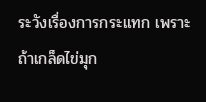ระวังเรื่องการกระแทก เพราะถ้าเกล็ดไข่มุก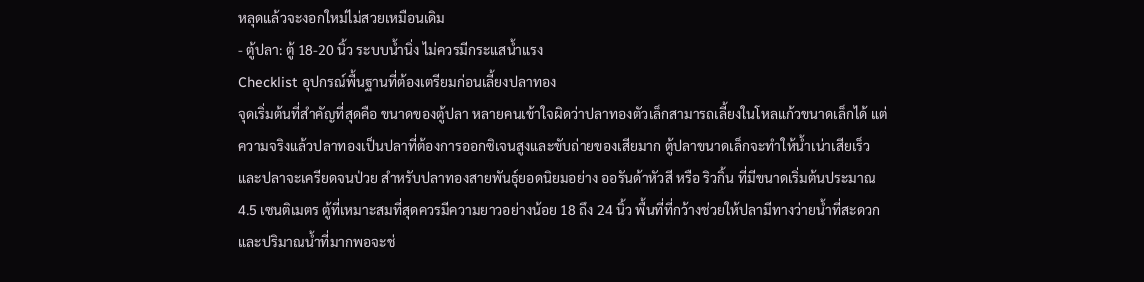หลุดแล้วจะงอกใหม่ไม่สวยเหมือนเดิม
- ตู้ปลา: ตู้ 18-20 นิ้ว ระบบน้ำนิ่ง ไม่ควรมีกระแสน้ำแรง
Checklist อุปกรณ์พื้นฐานที่ต้องเตรียมก่อนเลี้ยงปลาทอง
จุดเริ่มต้นที่สำคัญที่สุดคือ ขนาดของตู้ปลา หลายคนเข้าใจผิดว่าปลาทองตัวเล็กสามารถเลี้ยงในโหลแก้วขนาดเล็กได้ แต่ความจริงแล้วปลาทองเป็นปลาที่ต้องการออกซิเจนสูงและขับถ่ายของเสียมาก ตู้ปลาขนาดเล็กจะทำให้น้ำเน่าเสียเร็วและปลาจะเครียดจนป่วย สำหรับปลาทองสายพันธุ์ยอดนิยมอย่าง ออรันด้าหัวสี หรือ ริวกิ้น ที่มีขนาดเริ่มต้นประมาณ 4.5 เซนติเมตร ตู้ที่เหมาะสมที่สุดควรมีความยาวอย่างน้อย 18 ถึง 24 นิ้ว พื้นที่ที่กว้างช่วยให้ปลามีทางว่ายน้ำที่สะดวก และปริมาณน้ำที่มากพอจะช่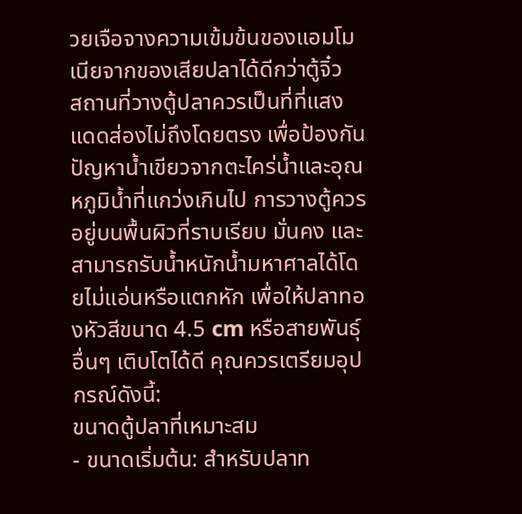วยเจือจางความเข้มข้นของแอมโมเนียจากของเสียปลาได้ดีกว่าตู้จิ๋ว
สถานที่วางตู้ปลาควรเป็นที่ที่แสงแดดส่องไม่ถึงโดยตรง เพื่อป้องกันปัญหาน้ำเขียวจากตะไคร่น้ำและอุณหภูมิน้ำที่แกว่งเกินไป การวางตู้ควรอยู่บนพื้นผิวที่ราบเรียบ มั่นคง และสามารถรับน้ำหนักน้ำมหาศาลได้โดยไม่แอ่นหรือแตกหัก เพื่อให้ปลาทองหัวสีขนาด 4.5 cm หรือสายพันธุ์อื่นๆ เติบโตได้ดี คุณควรเตรียมอุปกรณ์ดังนี้:
ขนาดตู้ปลาที่เหมาะสม
- ขนาดเริ่มต้น: สำหรับปลาท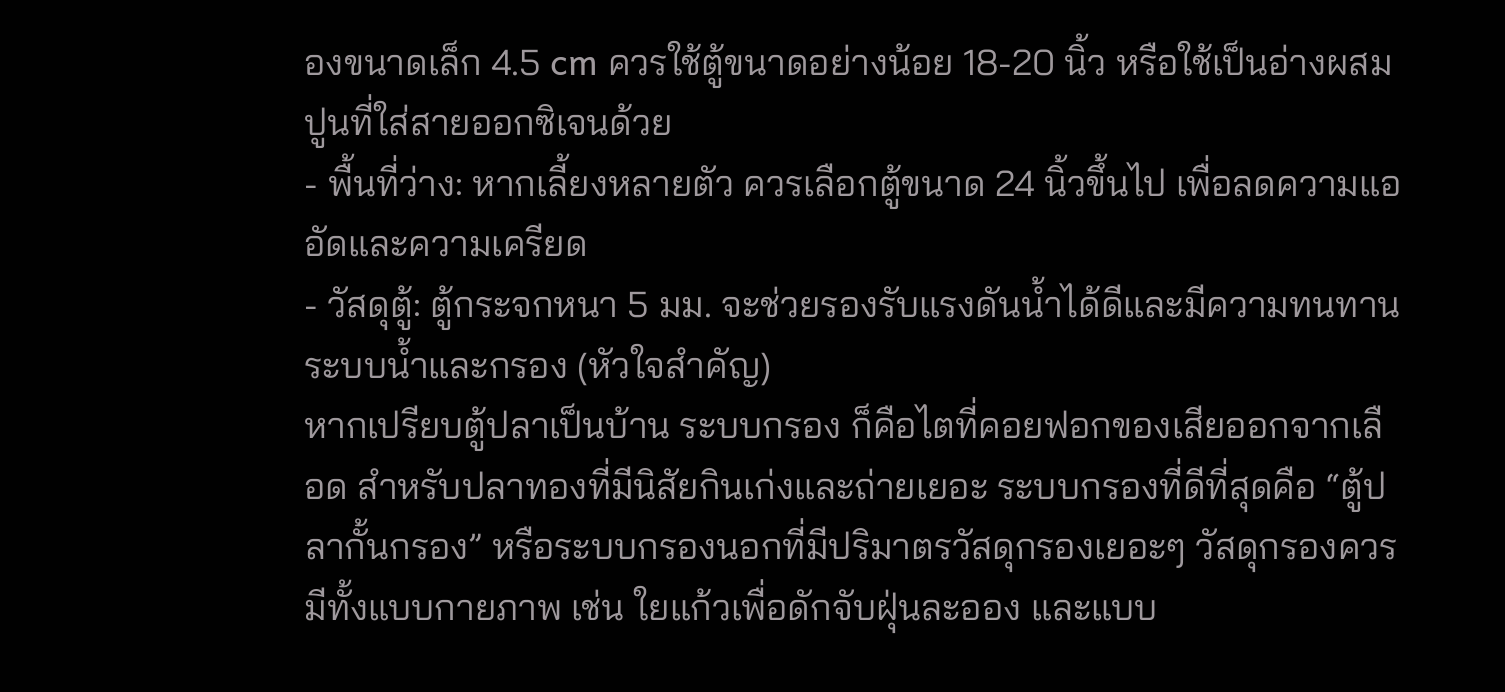องขนาดเล็ก 4.5 cm ควรใช้ตู้ขนาดอย่างน้อย 18-20 นิ้ว หรือใช้เป็นอ่างผสมปูนที่ใส่สายออกซิเจนด้วย
- พื้นที่ว่าง: หากเลี้ยงหลายตัว ควรเลือกตู้ขนาด 24 นิ้วขึ้นไป เพื่อลดความแออัดและความเครียด
- วัสดุตู้: ตู้กระจกหนา 5 มม. จะช่วยรองรับแรงดันน้ำได้ดีและมีความทนทาน
ระบบน้ำและกรอง (หัวใจสำคัญ)
หากเปรียบตู้ปลาเป็นบ้าน ระบบกรอง ก็คือไตที่คอยฟอกของเสียออกจากเลือด สำหรับปลาทองที่มีนิสัยกินเก่งและถ่ายเยอะ ระบบกรองที่ดีที่สุดคือ “ตู้ปลากั้นกรอง” หรือระบบกรองนอกที่มีปริมาตรวัสดุกรองเยอะๆ วัสดุกรองควรมีทั้งแบบกายภาพ เช่น ใยแก้วเพื่อดักจับฝุ่นละออง และแบบ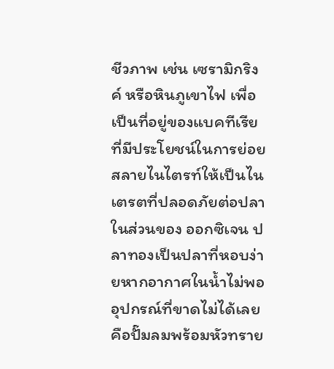ชีวภาพ เช่น เซรามิกริงค์ หรือหินภูเขาไฟ เพื่อเป็นที่อยู่ของแบคทีเรียที่มีประโยชน์ในการย่อยสลายไนไตรท์ให้เป็นไนเตรตที่ปลอดภัยต่อปลา
ในส่วนของ ออกซิเจน ปลาทองเป็นปลาที่หอบง่ายหากอากาศในน้ำไม่พอ อุปกรณ์ที่ขาดไม่ได้เลยคือปั๊มลมพร้อมหัวทราย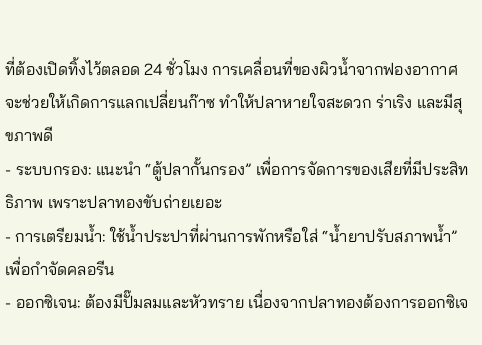ที่ต้องเปิดทิ้งไว้ตลอด 24 ชั่วโมง การเคลื่อนที่ของผิวน้ำจากฟองอากาศจะช่วยให้เกิดการแลกเปลี่ยนก๊าซ ทำให้ปลาหายใจสะดวก ร่าเริง และมีสุขภาพดี
- ระบบกรอง: แนะนำ “ตู้ปลากั้นกรอง” เพื่อการจัดการของเสียที่มีประสิทธิภาพ เพราะปลาทองขับถ่ายเยอะ
- การเตรียมน้ำ: ใช้น้ำประปาที่ผ่านการพักหรือใส่ “น้ำยาปรับสภาพน้ำ” เพื่อกำจัดคลอรีน
- ออกซิเจน: ต้องมีปั๊มลมและหัวทราย เนื่องจากปลาทองต้องการออกซิเจ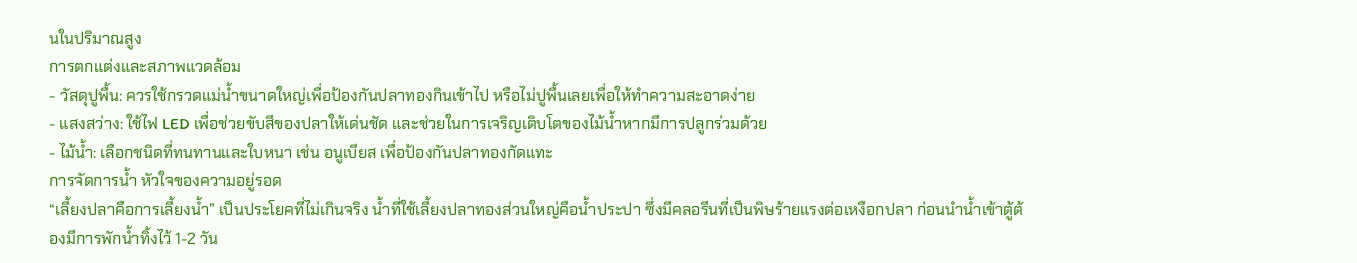นในปริมาณสูง
การตกแต่งและสภาพแวดล้อม
- วัสดุปูพื้น: ควรใช้กรวดแม่น้ำขนาดใหญ่เพื่อป้องกันปลาทองกินเข้าไป หรือไม่ปูพื้นเลยเพื่อให้ทำความสะอาดง่าย
- แสงสว่าง: ใช้ไฟ LED เพื่อช่วยขับสีของปลาให้เด่นชัด และช่วยในการเจริญเติบโตของไม้น้ำหากมีการปลูกร่วมด้วย
- ไม้น้ำ: เลือกชนิดที่ทนทานและใบหนา เช่น อนูเบียส เพื่อป้องกันปลาทองกัดแทะ
การจัดการน้ำ หัวใจของความอยู่รอด
“เลี้ยงปลาคือการเลี้ยงน้ำ” เป็นประโยคที่ไม่เกินจริง น้ำที่ใช้เลี้ยงปลาทองส่วนใหญ่คือน้ำประปา ซึ่งมีคลอรีนที่เป็นพิษร้ายแรงต่อเหงือกปลา ก่อนนำน้ำเข้าตู้ต้องมีการพักน้ำทิ้งไว้ 1-2 วัน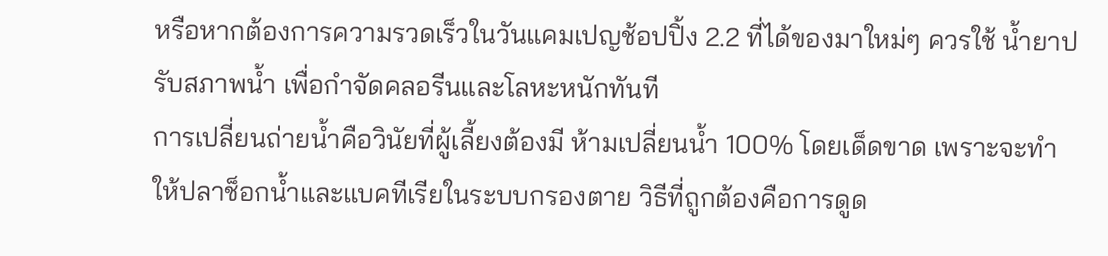หรือหากต้องการความรวดเร็วในวันแคมเปญช้อปปิ้ง 2.2 ที่ได้ของมาใหม่ๆ ควรใช้ น้ำยาปรับสภาพน้ำ เพื่อกำจัดคลอรีนและโลหะหนักทันที
การเปลี่ยนถ่ายน้ำคือวินัยที่ผู้เลี้ยงต้องมี ห้ามเปลี่ยนน้ำ 100% โดยเด็ดขาด เพราะจะทำให้ปลาช็อกน้ำและแบคทีเรียในระบบกรองตาย วิธีที่ถูกต้องคือการดูด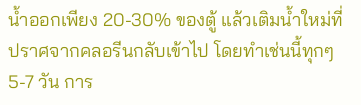น้ำออกเพียง 20-30% ของตู้ แล้วเติมน้ำใหม่ที่ปราศจากคลอรีนกลับเข้าไป โดยทำเช่นนี้ทุกๆ 5-7 วัน การ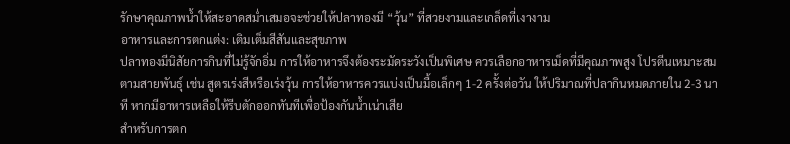รักษาคุณภาพน้ำให้สะอาดสม่ำเสมอจะช่วยให้ปลาทองมี “วุ้น” ที่สวยงามและเกล็ดที่เงางาม
อาหารและการตกแต่ง: เติมเต็มสีสันและสุขภาพ
ปลาทองมีนิสัยการกินที่ไม่รู้จักอิ่ม การให้อาหารจึงต้องระมัดระวังเป็นพิเศษ ควรเลือกอาหารเม็ดที่มีคุณภาพสูง โปรตีนเหมาะสมตามสายพันธุ์ เช่น สูตรเร่งสีหรือเร่งวุ้น การให้อาหารควรแบ่งเป็นมื้อเล็กๆ 1-2 ครั้งต่อวัน ให้ปริมาณที่ปลากินหมดภายใน 2-3 นาที หากมีอาหารเหลือให้รีบตักออกทันทีเพื่อป้องกันน้ำเน่าเสีย
สำหรับการตก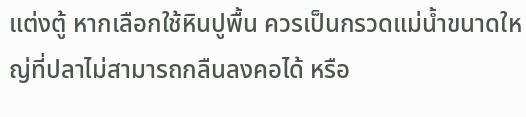แต่งตู้ หากเลือกใช้หินปูพื้น ควรเป็นกรวดแม่น้ำขนาดใหญ่ที่ปลาไม่สามารถกลืนลงคอได้ หรือ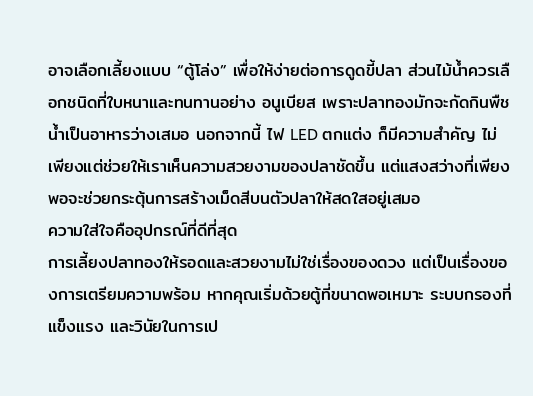อาจเลือกเลี้ยงแบบ “ตู้โล่ง” เพื่อให้ง่ายต่อการดูดขี้ปลา ส่วนไม้น้ำควรเลือกชนิดที่ใบหนาและทนทานอย่าง อนูเบียส เพราะปลาทองมักจะกัดกินพืชน้ำเป็นอาหารว่างเสมอ นอกจากนี้ ไฟ LED ตกแต่ง ก็มีความสำคัญ ไม่เพียงแต่ช่วยให้เราเห็นความสวยงามของปลาชัดขึ้น แต่แสงสว่างที่เพียงพอจะช่วยกระตุ้นการสร้างเม็ดสีบนตัวปลาให้สดใสอยู่เสมอ
ความใส่ใจคืออุปกรณ์ที่ดีที่สุด
การเลี้ยงปลาทองให้รอดและสวยงามไม่ใช่เรื่องของดวง แต่เป็นเรื่องของการเตรียมความพร้อม หากคุณเริ่มด้วยตู้ที่ขนาดพอเหมาะ ระบบกรองที่แข็งแรง และวินัยในการเป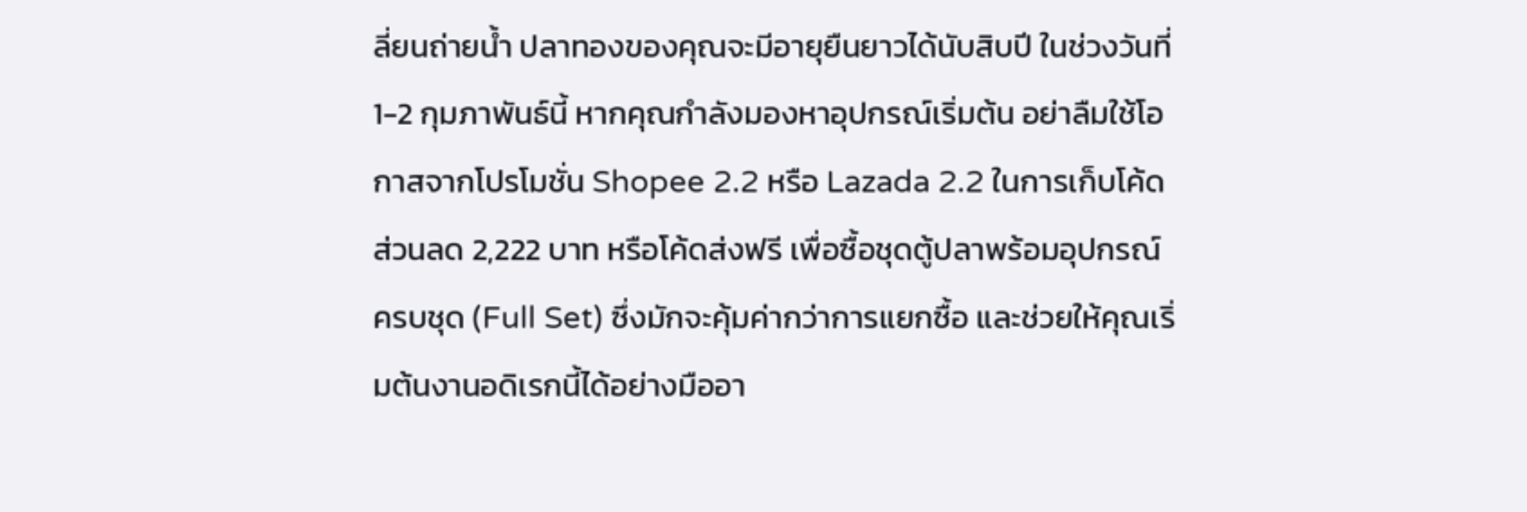ลี่ยนถ่ายน้ำ ปลาทองของคุณจะมีอายุยืนยาวได้นับสิบปี ในช่วงวันที่ 1-2 กุมภาพันธ์นี้ หากคุณกำลังมองหาอุปกรณ์เริ่มต้น อย่าลืมใช้โอกาสจากโปรโมชั่น Shopee 2.2 หรือ Lazada 2.2 ในการเก็บโค้ดส่วนลด 2,222 บาท หรือโค้ดส่งฟรี เพื่อซื้อชุดตู้ปลาพร้อมอุปกรณ์ครบชุด (Full Set) ซึ่งมักจะคุ้มค่ากว่าการแยกซื้อ และช่วยให้คุณเริ่มต้นงานอดิเรกนี้ได้อย่างมืออา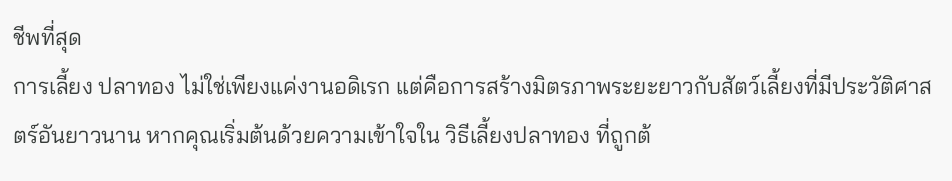ชีพที่สุด
การเลี้ยง ปลาทอง ไม่ใช่เพียงแค่งานอดิเรก แต่คือการสร้างมิตรภาพระยะยาวกับสัตว์เลี้ยงที่มีประวัติศาสตร์อันยาวนาน หากคุณเริ่มต้นด้วยความเข้าใจใน วิธีเลี้ยงปลาทอง ที่ถูกต้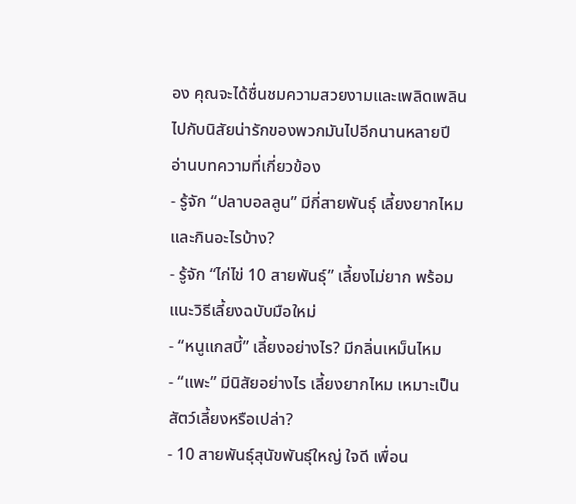อง คุณจะได้ชื่นชมความสวยงามและเพลิดเพลินไปกับนิสัยน่ารักของพวกมันไปอีกนานหลายปี
อ่านบทความที่เกี่ยวข้อง
- รู้จัก “ปลาบอลลูน” มีกี่สายพันธุ์ เลี้ยงยากไหม และกินอะไรบ้าง?
- รู้จัก “ไก่ไข่ 10 สายพันธุ์” เลี้ยงไม่ยาก พร้อมแนะวิธีเลี้ยงฉบับมือใหม่
- “หนูแกสบี้” เลี้ยงอย่างไร? มีกลิ่นเหม็นไหม
- “แพะ” มีนิสัยอย่างไร เลี้ยงยากไหม เหมาะเป็นสัตว์เลี้ยงหรือเปล่า?
- 10 สายพันธุ์สุนัขพันธุ์ใหญ่ ใจดี เพื่อน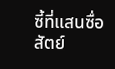ซี้ที่แสนซื่อสัตย์